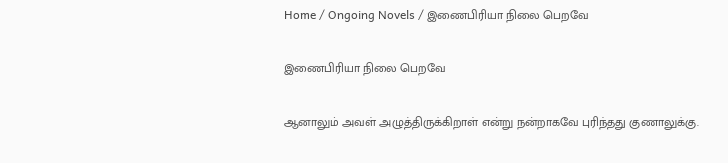Home / Ongoing Novels / இணைபிரியா நிலை பெறவே

இணைபிரியா நிலை பெறவே

ஆனாலும் அவள் அழுத்திருக்கிறாள் என்று நன்றாகவே புரிந்தது குணாலுக்கு.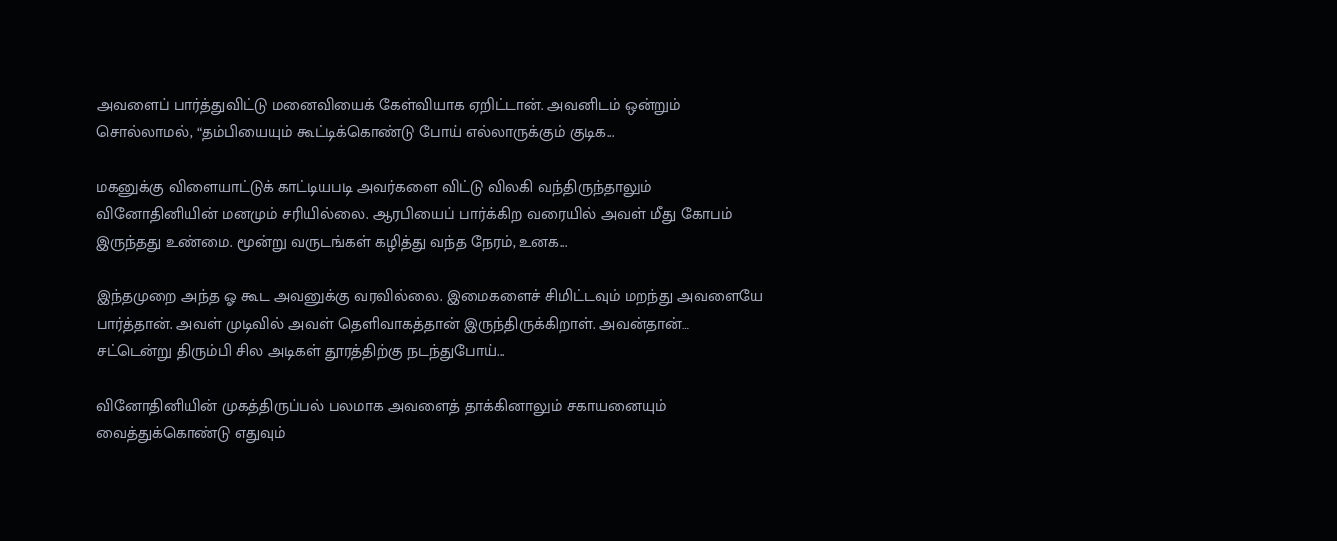அவளைப் பார்த்துவிட்டு மனைவியைக் கேள்வியாக ஏறிட்டான். அவனிடம் ஒன்றும் சொல்லாமல், “தம்பியையும் கூட்டிக்கொண்டு போய் எல்லாருக்கும் குடிக...

மகனுக்கு விளையாட்டுக் காட்டியபடி அவர்களை விட்டு விலகி வந்திருந்தாலும் வினோதினியின் மனமும் சரியில்லை. ஆரபியைப் பார்க்கிற வரையில் அவள் மீது கோபம் இருந்தது உண்மை. மூன்று வருடங்கள் கழித்து வந்த நேரம், உனக...

இந்தமுறை அந்த ஓ கூட அவனுக்கு வரவில்லை. இமைகளைச் சிமிட்டவும் மறந்து அவளையே பார்த்தான். அவள் முடிவில் அவள் தெளிவாகத்தான் இருந்திருக்கிறாள். அவன்தான்… சட்டென்று திரும்பி சில அடிகள் தூரத்திற்கு நடந்துபோய்...

வினோதினியின் முகத்திருப்பல் பலமாக அவளைத் தாக்கினாலும் சகாயனையும் வைத்துக்கொண்டு எதுவும்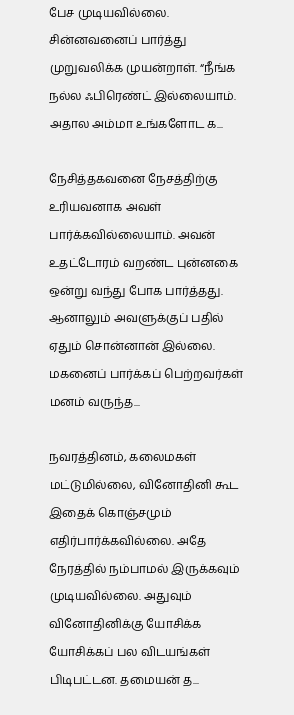பேச முடியவில்லை. சின்னவனைப் பார்த்து முறுவலிக்க முயன்றாள். “நீங்க நல்ல ஃபிரெண்ட் இல்லையாம். அதால அம்மா உங்களோட க...

நேசித்தகவனை நேசத்திற்கு உரியவனாக அவள் பார்க்கவில்லையாம். அவன் உதட்டோரம் வறண்ட புன்னகை ஒன்று வந்து போக பார்த்தது. ஆனாலும் அவளுக்குப் பதில் ஏதும் சொன்னான் இல்லை. மகனைப் பார்க்கப் பெற்றவர்கள் மனம் வருந்த...

நவரத்தினம், கலைமகள் மட்டுமில்லை, வினோதினி கூட இதைக் கொஞ்சமும் எதிர்பார்க்கவில்லை. அதே நேரத்தில் நம்பாமல் இருக்கவும் முடியவில்லை. அதுவும் வினோதினிக்கு யோசிக்க யோசிக்கப் பல விடயங்கள் பிடிபட்டன. தமையன் த...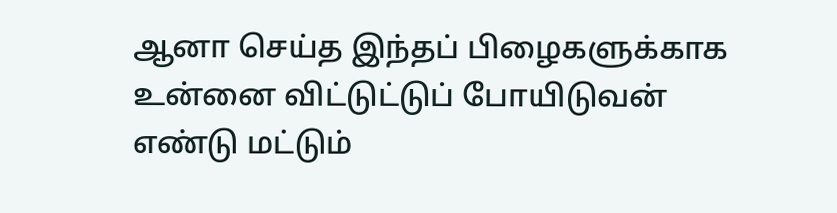ஆனா செய்த இந்தப் பிழைகளுக்காக உன்னை விட்டுட்டுப் போயிடுவன் எண்டு மட்டும்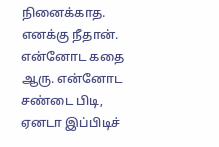நினைக்காத. எனக்கு நீதான். என்னோட கதை ஆரு. என்னோட சண்டை பிடி, ஏனடா இப்பிடிச்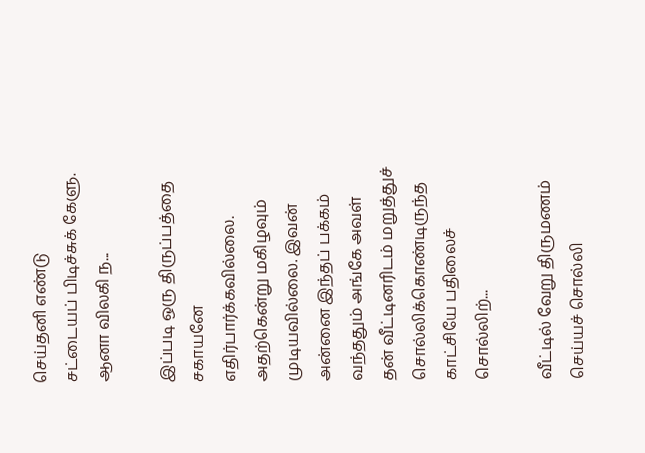செய்தனி எண்டு சட்டையப் பிடிச்சுக் கேளு. ஆனா விலகி ந...

இப்படி ஒரு திருப்பத்தை சகாயனே எதிர்பார்க்கவில்லை. அதற்கென்று மகிழவும் முடியவில்லை. இவன் அன்னை இந்தப் பக்கம் வந்ததும் அங்கே அவள் தன் வீட்டினரிடம் மறுத்துச் சொல்லிக்கொண்டிருந்த காட்சியே பதிலைச் சொல்லிற்...

வீட்டில் வேறு திருமணம் செய்யச் சொல்லி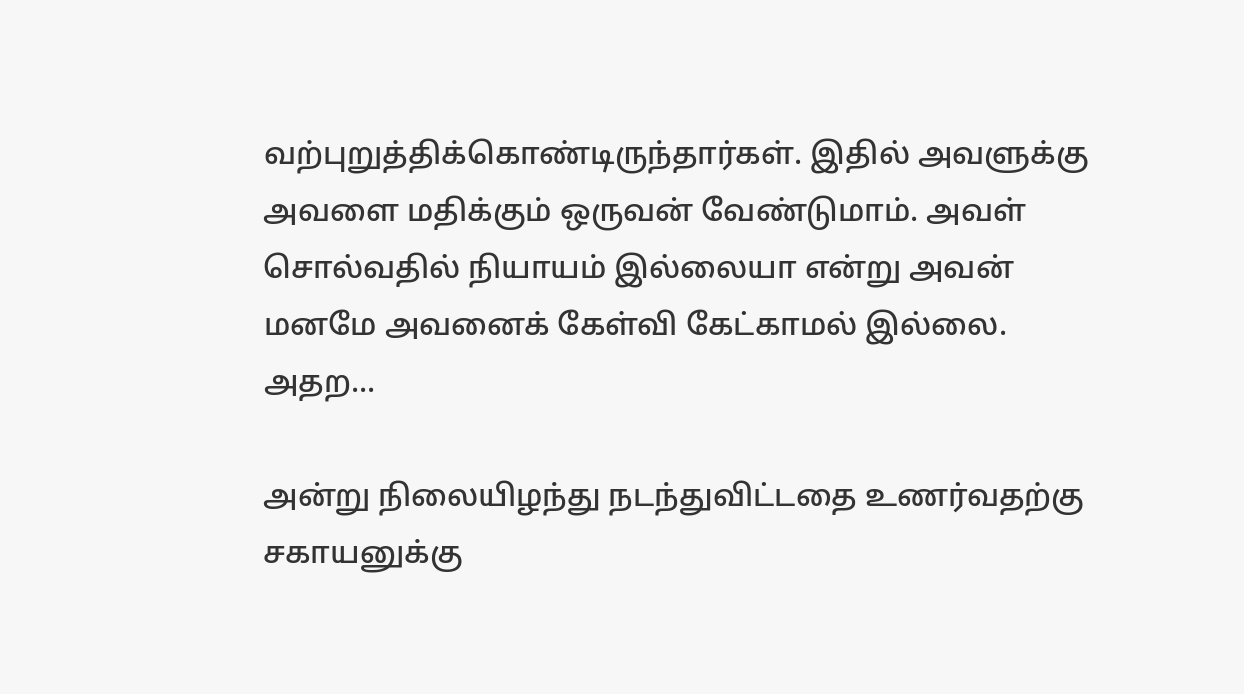வற்புறுத்திக்கொண்டிருந்தார்கள். இதில் அவளுக்கு அவளை மதிக்கும் ஒருவன் வேண்டுமாம். அவள் சொல்வதில் நியாயம் இல்லையா என்று அவன் மனமே அவனைக் கேள்வி கேட்காமல் இல்லை. அதற...

அன்று நிலையிழந்து நடந்துவிட்டதை உணர்வதற்கு சகாயனுக்கு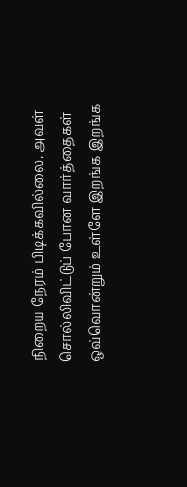நிறைய நேரம் பிடிக்கவில்லை. அவள் சொல்லிவிட்டுப் போன வார்த்தைகள் ஒவ்வொன்றும் உள்ளே இறங்க இறங்க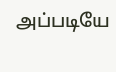அப்படியே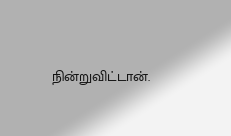நின்றுவிட்டான்.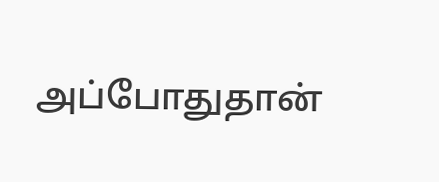அப்போதுதான்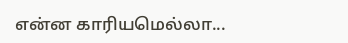என்ன காரியமெல்லா...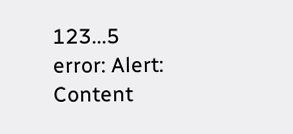123...5
error: Alert: Content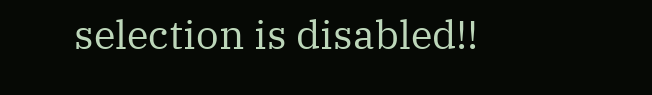selection is disabled!!